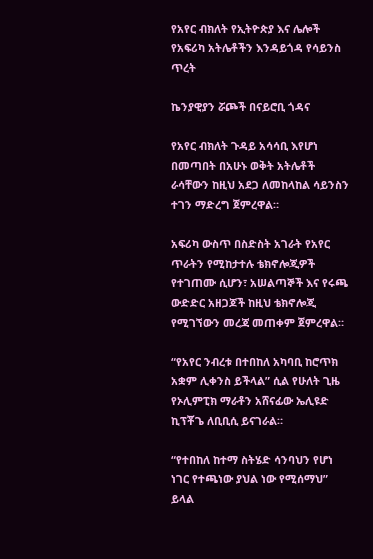የአየር ብክለት የኢትዮጵያ እና ሌሎች የአፍሪካ አትሌቶችን እንዳይጎዳ የሳይንስ ጥረት

ኬንያዊያን ሯጮች በናይሮቢ ጎዳና

የአየር ብክለት ጉዳይ አሳሳቢ እየሆነ በመጣበት በአሁኑ ወቅት አትሌቶች ራሳቸውን ከዚህ አደጋ ለመከላከል ሳይንስን ተገን ማድረግ ጀምረዋል።

አፍሪካ ውስጥ በስድስት አገራት የአየር ጥራትን የሚከታተሉ ቴክኖሎጂዎች የተገጠሙ ሲሆን፣ አሠልጣኞች እና የሩጫ ውድድር አዘጋጆች ከዚህ ቴክኖሎጂ የሚገኘውን መረጃ መጠቀም ጀምረዋል።

“የአየር ንብረቱ በተበከለ አካባቢ ከሮጥክ አቋም ሊቀንስ ይችላል” ሲል የሁለት ጊዜ የኦሊምፒክ ማራቶን አሸናፊው ኤሊዩድ ኪፕቾጌ ለቢቢሲ ይናገራል።

“የተበከለ ከተማ ስትሄድ ሳንባህን የሆነ ነገር የተጫነው ያህል ነው የሚሰማህ” ይላል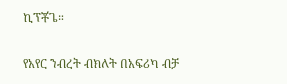ኪፕቾጌ።

የአየር ንብረት ብክለት በአፍሪካ ብቻ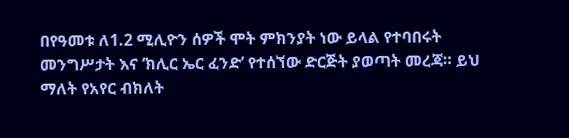በየዓመቱ ለ1.2 ሚሊዮን ሰዎች ሞት ምክንያት ነው ይላል የተባበሩት መንግሥታት እና ‘ክሊር ኤር ፈንድ’ የተሰኘው ድርጅት ያወጣት መረጃ። ይህ ማለት የአየር ብክለት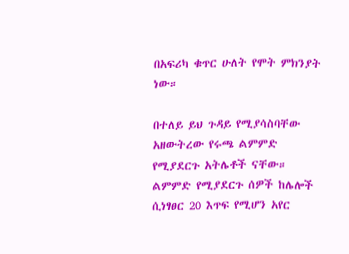በአፍሪካ ቁጥር ሁለት የሞት ምክንያት ነው።

በተለይ ይህ ጉዳይ የሚያሳስባቸው አዘውትረው የሩጫ ልምምድ የሚያደርጉ አትሌቶች ናቸው። ልምምድ የሚያደርጉ ሰዎች ከሌሎች ሲነፃፀር 20 እጥፍ የሚሆን አየር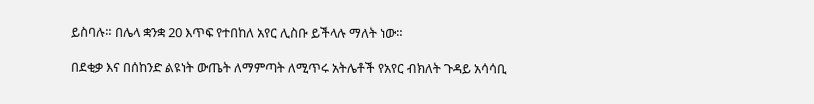ይስባሉ። በሌላ ቋንቋ 20 እጥፍ የተበከለ አየር ሊስቡ ይችላሉ ማለት ነው።

በደቂቃ እና በሰከንድ ልዩነት ውጤት ለማምጣት ለሚጥሩ አትሌቶች የአየር ብክለት ጉዳይ አሳሳቢ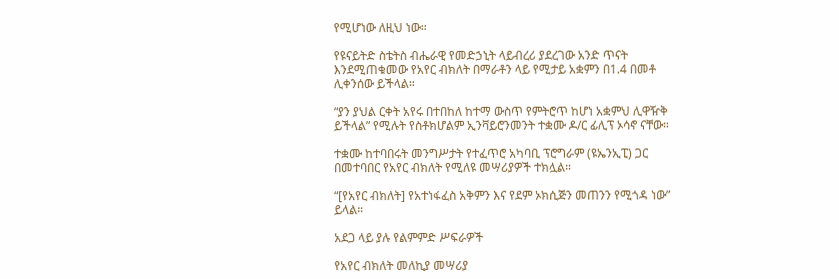የሚሆነው ለዚህ ነው።

የዩናይትድ ስቴትስ ብሔራዊ የመድኃኒት ላይብረሪ ያደረገው አንድ ጥናት እንደሚጠቁመው የአየር ብክለት በማራቶን ላይ የሚታይ አቋምን በ1.4 በመቶ ሊቀንሰው ይችላል።

“ያን ያህል ርቀት አየሩ በተበከለ ከተማ ውስጥ የምትሮጥ ከሆነ አቋምህ ሊዋዥቅ ይችላል” የሚሉት የስቶክሆልም ኢንቫይሮንመንት ተቋሙ ዶ/ር ፊሊፕ ኦሳኖ ናቸው።

ተቋሙ ከተባበሩት መንግሥታት የተፈጥሮ አካባቢ ፕሮግራም (ዩኤንኢፒ) ጋር በመተባበር የአየር ብክለት የሚለዩ መሣሪያዎች ተክሏል።

“[የአየር ብክለት] የአተነፋፈስ አቅምን እና የደም ኦክሲጅን መጠንን የሚጎዳ ነው” ይላል።

አደጋ ላይ ያሉ የልምምድ ሥፍራዎች

የአየር ብክለት መለኪያ መሣሪያ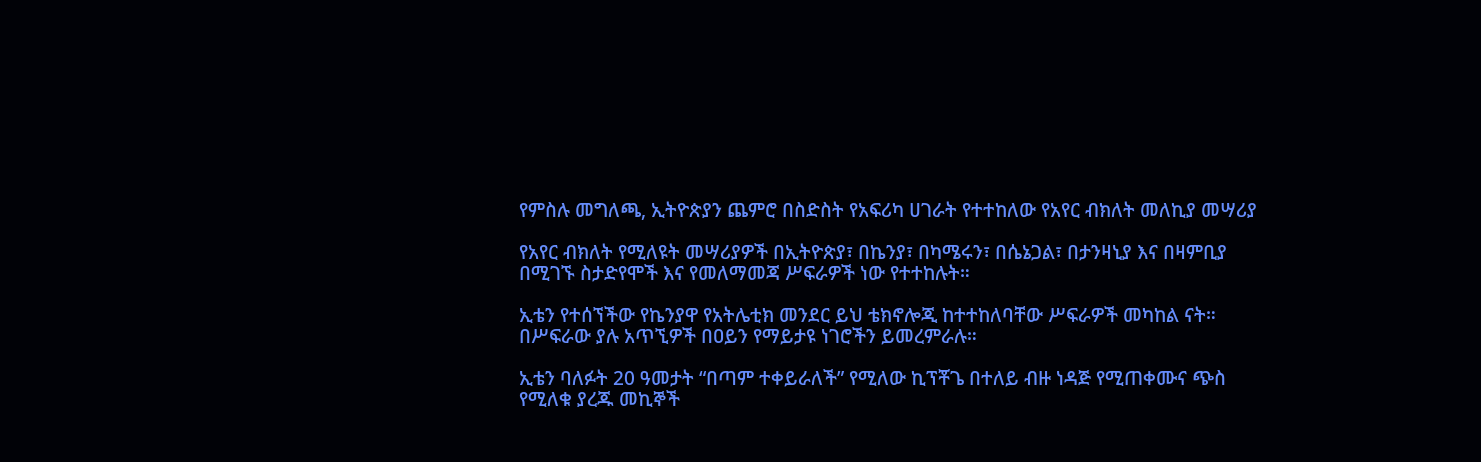የምስሉ መግለጫ, ኢትዮጵያን ጨምሮ በስድስት የአፍሪካ ሀገራት የተተከለው የአየር ብክለት መለኪያ መሣሪያ

የአየር ብክለት የሚለዩት መሣሪያዎች በኢትዮጵያ፣ በኬንያ፣ በካሜሩን፣ በሴኔጋል፣ በታንዛኒያ እና በዛምቢያ በሚገኙ ስታድየሞች እና የመለማመጃ ሥፍራዎች ነው የተተከሉት።

ኢቴን የተሰኘችው የኬንያዋ የአትሌቲክ መንደር ይህ ቴክኖሎጂ ከተተከለባቸው ሥፍራዎች መካከል ናት። በሥፍራው ያሉ አጥኚዎች በዐይን የማይታዩ ነገሮችን ይመረምራሉ።

ኢቴን ባለፉት 20 ዓመታት “በጣም ተቀይራለች” የሚለው ኪፕቾጌ በተለይ ብዙ ነዳጅ የሚጠቀሙና ጭስ የሚለቁ ያረጁ መኪኞች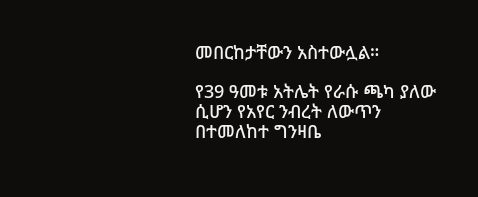መበርከታቸውን አስተውሏል።

የ39 ዓመቱ አትሌት የራሱ ጫካ ያለው ሲሆን የአየር ንብረት ለውጥን በተመለከተ ግንዛቤ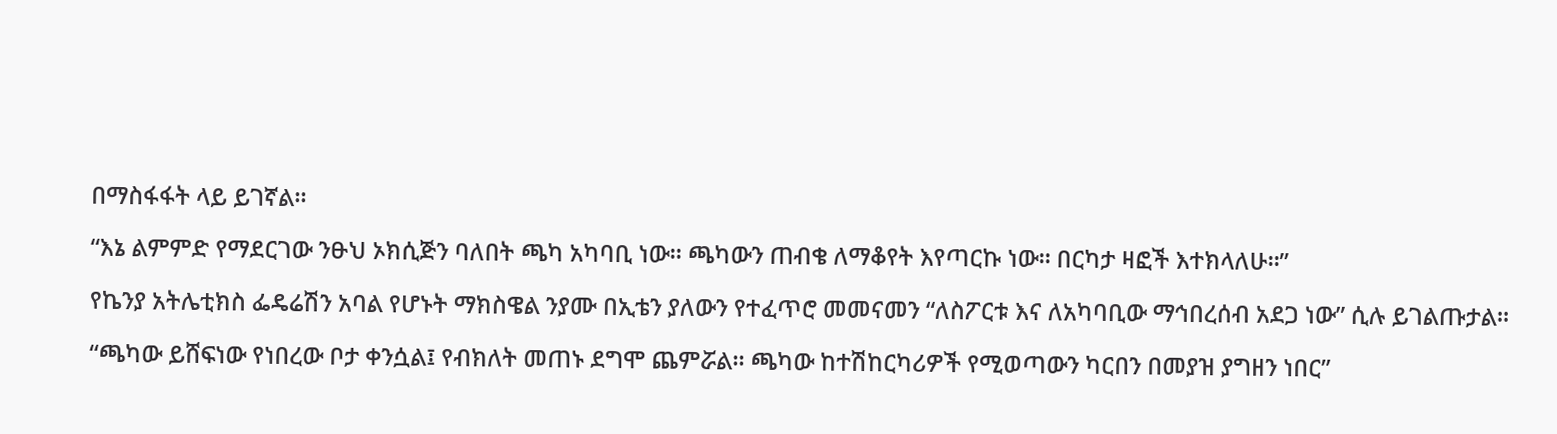በማስፋፋት ላይ ይገኛል።

“እኔ ልምምድ የማደርገው ንፁህ ኦክሲጅን ባለበት ጫካ አካባቢ ነው። ጫካውን ጠብቄ ለማቆየት እየጣርኩ ነው። በርካታ ዛፎች እተክላለሁ።”

የኬንያ አትሌቲክስ ፌዴሬሽን አባል የሆኑት ማክስዌል ንያሙ በኢቴን ያለውን የተፈጥሮ መመናመን “ለስፖርቱ እና ለአካባቢው ማኅበረሰብ አደጋ ነው” ሲሉ ይገልጡታል።

“ጫካው ይሸፍነው የነበረው ቦታ ቀንሷል፤ የብክለት መጠኑ ደግሞ ጨምሯል። ጫካው ከተሽከርካሪዎች የሚወጣውን ካርበን በመያዝ ያግዘን ነበር”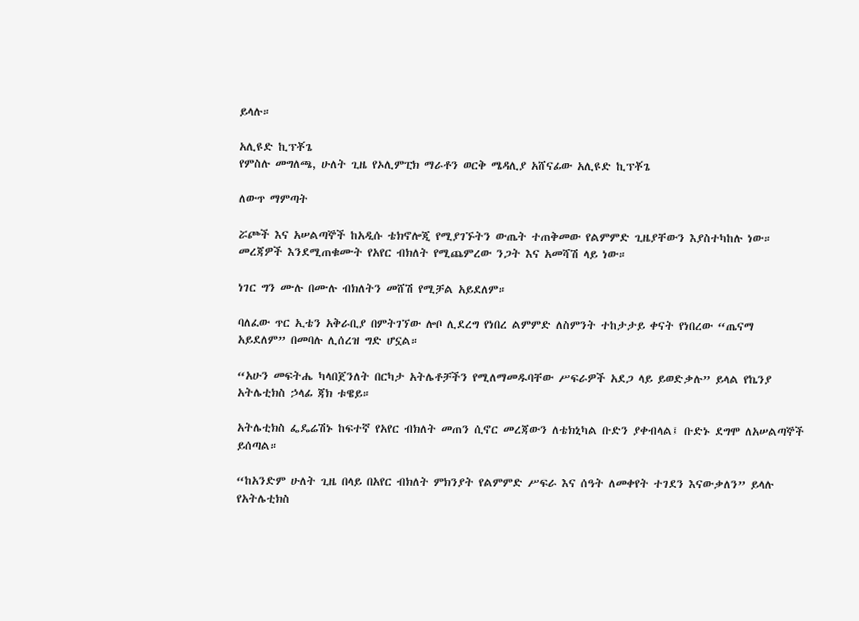ይላሉ።

አሊዩድ ኪፕቾጌ
የምስሉ መግለጫ, ሁለት ጊዜ የኦሊምፒክ ማራቶን ወርቅ ሜዳሊያ አሸናፊው አሊዩድ ኪፕቾጌ

ለውጥ ማምጣት

ሯጮች እና አሠልጣኞች ከአዲሱ ቴክኖሎጂ የሚያገኙትን ውጤት ተጠቅመው የልምምድ ጊዜያቸውን እያስተካከሉ ነው። መረጃዎች እንደሚጠቁሙት የአየር ብክለት የሚጨምረው ንጋት እና አመሻሽ ላይ ነው።

ነገር ግን ሙሉ በሙሉ ብክለትን መሸሽ የሚቻል አይደለም።

ባለፈው ጥር ኢቴን አቅራቢያ በምትገኘው ሎቦ ሊደረግ የነበረ ልምምድ ለስምንት ተከታታይ ቀናት የነበረው “ጤናማ አይደለም” በመባሉ ሊሰረዝ ግድ ሆኗል።

“አሁን መፍትሔ ካላበጀንለት በርካታ አትሌቶቻችን የሚለማመዱባቸው ሥፍራዎች አደጋ ላይ ይወድቃሉ” ይላል የኬንያ አትሌቲክስ ኃላፊ ጃክ ቱዌይ።

አትሌቲክስ ፌዴሬሽኑ ከፍተኛ የአየር ብክለት መጠን ሲኖር መረጃውን ለቴክኒካል ቡድን ያቀብላል፤ ቡድኑ ደግሞ ለአሠልጣኞች ይሰጣል።

“ከአንድም ሁለት ጊዜ በላይ በአየር ብክለት ምክንያት የልምምድ ሥፍራ እና ሰዓት ለመቀየት ተገደን እናውቃለን” ይላሉ የአትሌቲክስ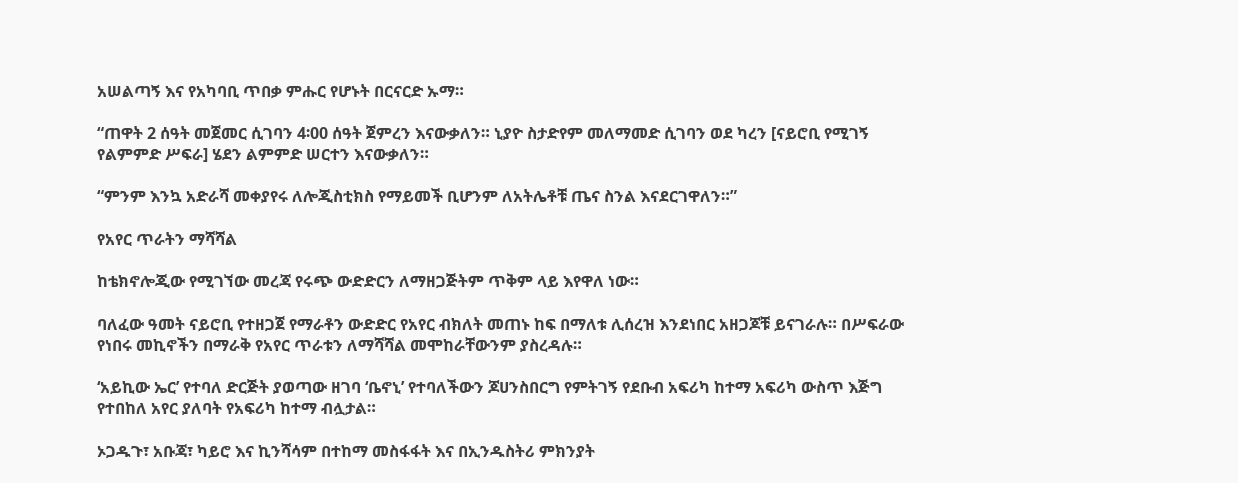አሠልጣኝ እና የአካባቢ ጥበቃ ምሑር የሆኑት በርናርድ ኡማ።

“ጠዋት 2 ሰዓት መጀመር ሲገባን 4፡00 ሰዓት ጀምረን እናውቃለን። ኒያዮ ስታድየም መለማመድ ሲገባን ወደ ካረን [ናይሮቢ የሚገኝ የልምምድ ሥፍራ] ሄደን ልምምድ ሠርተን እናውቃለን።

“ምንም እንኳ አድራሻ መቀያየሩ ለሎጂስቲክስ የማይመች ቢሆንም ለአትሌቶቹ ጤና ስንል እናደርገዋለን።”

የአየር ጥራትን ማሻሻል

ከቴክኖሎጂው የሚገኘው መረጃ የሩጭ ውድድርን ለማዘጋጅትም ጥቅም ላይ እየዋለ ነው።

ባለፈው ዓመት ናይሮቢ የተዘጋጀ የማራቶን ውድድር የአየር ብክለት መጠኑ ከፍ በማለቱ ሊሰረዝ እንደነበር አዘጋጆቹ ይናገራሉ። በሥፍራው የነበሩ መኪኖችን በማራቅ የአየር ጥራቱን ለማሻሻል መሞከራቸውንም ያስረዳሉ።

‘አይኪው ኤር’ የተባለ ድርጅት ያወጣው ዘገባ ‘ቤኖኒ’ የተባለችውን ጆሀንስበርግ የምትገኝ የደቡብ አፍሪካ ከተማ አፍሪካ ውስጥ እጅግ የተበከለ አየር ያለባት የአፍሪካ ከተማ ብሏታል።

ኦጋዱጉ፣ አቡጃ፣ ካይሮ እና ኪንሻሳም በተከማ መስፋፋት እና በኢንዱስትሪ ምክንያት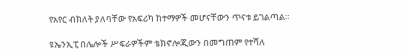የአየር ብክለት ያለባቸው የአፍሪካ ከተማዎች መሆናቸውን ጥናቱ ይገልጣል።

ዩኤንኢፒ በሌሎች ሥፍራዎችም ቴክኖሎጂውን በመግጠም የተሻለ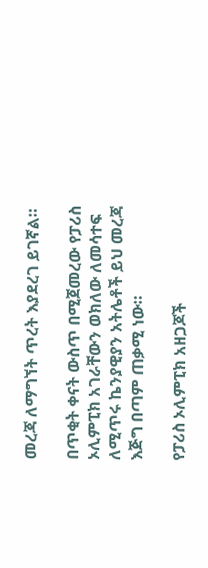መረጃ ለማግኘት ጥረት እያደረገ ይገኛል።

በጥቂት ቀናት ውስጥ በሚጀመረው የፓሪስ ኦሊምፒክ አገራቸውን ወክለው ለመሳተፍ ለሚጥሩ ኬንያዊያን አትሌቶች ይህ መረጃ እጅግ በጣም ጠቃሚ ነው።

የፓሪስ ኦሊምፒክ አዘጋጆች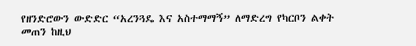የዘንድሮውን ውድድር “አረንጓዴ እና አስተማማኝ” ለማድረግ የካርቦን ልቀት መጠን ከዚህ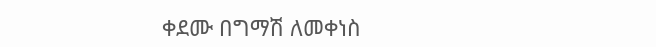ቀደሙ በግማሽ ለመቀነስ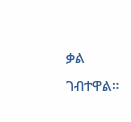ቃል ገብተዋል።